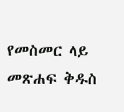የመስመር ላይ መጽሐፍ ቅዱስ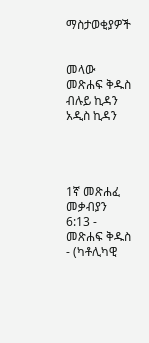ማስታወቂያዎች


መላው መጽሐፍ ቅዱስ ብሉይ ኪዳን አዲስ ኪዳን




1ኛ መጽሐፈ መቃብያን 6:13 - መጽሐፍ ቅዱስ - (ካቶሊካዊ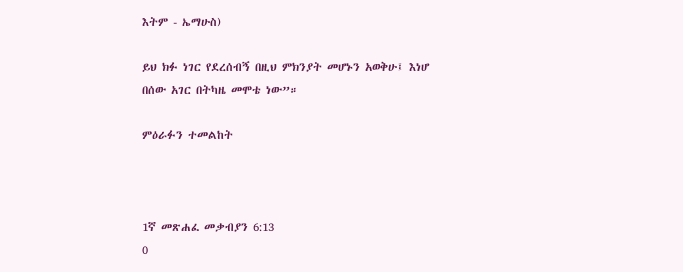እትም - ኤማሁስ)

ይህ ክፉ ነገር የደረሰብኝ በዚህ ምክንያት መሆኑን አወቅሁ፤ እነሆ በሰው አገር በትካዜ መሞቴ ነው”።

ምዕራፉን ተመልከት



1ኛ መጽሐፈ መቃብያን 6:13
0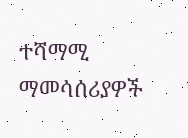ተሻማሚ ማመሳሰሪያዎች